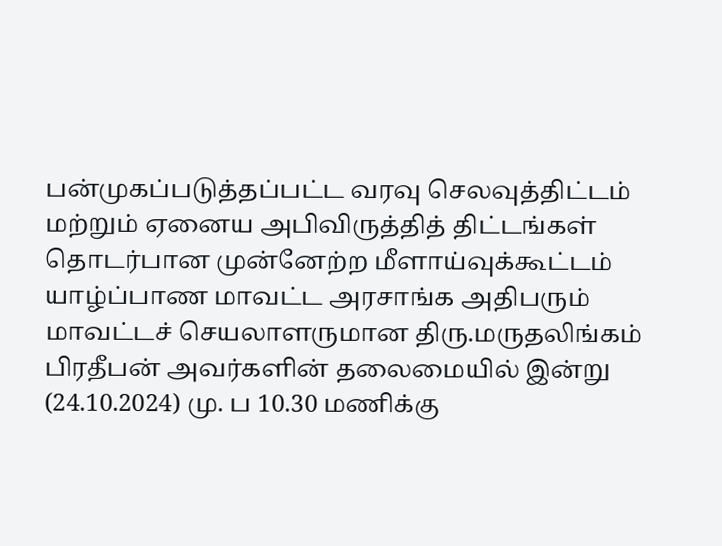பன்முகப்படுத்தப்பட்ட வரவு செலவுத்திட்டம் மற்றும் ஏனைய அபிவிருத்தித் திட்டங்கள் தொடர்பான முன்னேற்ற மீளாய்வுக்கூட்டம் யாழ்ப்பாண மாவட்ட அரசாங்க அதிபரும் மாவட்டச் செயலாளருமான திரு.மருதலிங்கம் பிரதீபன் அவர்களின் தலைமையில் இன்று (24.10.2024) மு. ப 10.30 மணிக்கு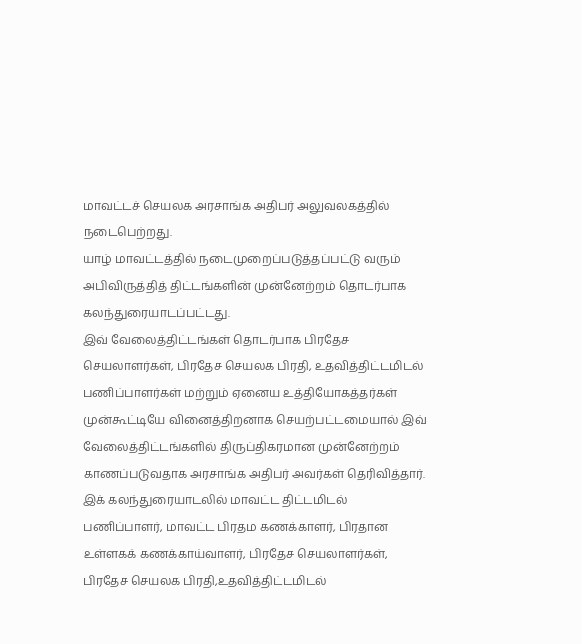மாவட்டச் செயலக அரசாங்க அதிபர் அலுவலகத்தில் நடைபெற்றது.
யாழ் மாவட்டத்தில் நடைமுறைப்படுத்தப்பட்டு வரும் அபிவிருத்தித் திட்டங்களின் முன்னேற்றம் தொடர்பாக கலந்துரையாடப்பட்டது.
இவ் வேலைத்திட்டங்கள் தொடர்பாக பிரதேச செயலாளர்கள், பிரதேச செயலக பிரதி, உதவித்திட்டமிடல் பணிப்பாளர்கள் மற்றும் ஏனைய உத்தியோகத்தர்கள் முன்கூட்டியே வினைத்திறனாக செயற்பட்டமையால் இவ் வேலைத்திட்டங்களில் திருப்திகரமான முன்னேற்றம் காணப்படுவதாக அரசாங்க அதிபர் அவர்கள் தெரிவித்தார்.
இக் கலந்துரையாடலில் மாவட்ட திட்டமிடல் பணிப்பாளர், மாவட்ட பிரதம கணக்காளர், பிரதான உள்ளகக் கணக்காய்வாளர், பிரதேச செயலாளர்கள், பிரதேச செயலக பிரதி,உதவித்திட்டமிடல்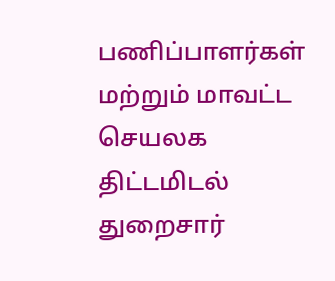பணிப்பாளர்கள் மற்றும் மாவட்ட செயலக திட்டமிடல் துறைசார்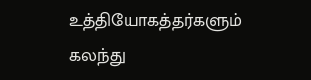உத்தியோகத்தர்களும் கலந்து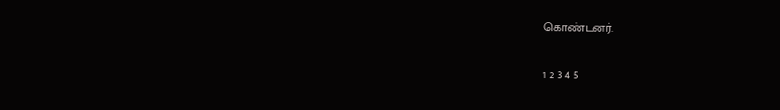கொண்டனர்.

1 2 3 4 5